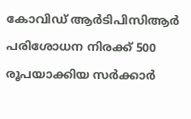കോവിഡ് ആര്‍ടിപിസിആര്‍ പരിശോധന നിരക്ക് 500 രൂപയാക്കിയ സര്‍ക്കാര്‍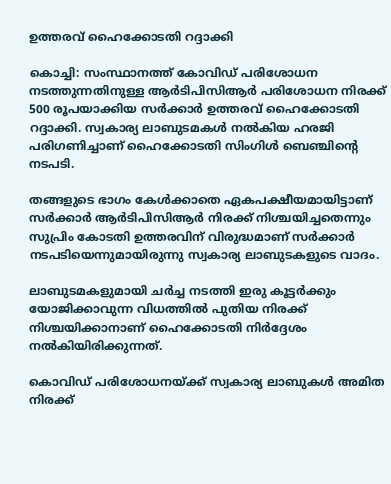ഉത്തരവ് ഹൈക്കോടതി റദ്ദാക്കി

കൊച്ചി: സംസ്ഥാനത്ത് കോവിഡ് പരിശോധന നടത്തുന്നതിനുള്ള ആര്‍ടിപിസിആര്‍ പരിശോധന നിരക്ക് 500 രൂപയാക്കിയ സര്‍ക്കാര്‍ ഉത്തരവ് ഹൈക്കോടതി റദ്ദാക്കി. സ്വകാര്യ ലാബുടമകള്‍ നല്‍കിയ ഹരജി പരിഗണിച്ചാണ് ഹൈക്കോടതി സിംഗിള്‍ ബെഞ്ചിന്റെ നടപടി.

തങ്ങളുടെ ഭാഗം കേള്‍ക്കാതെ ഏകപക്ഷീയമായിട്ടാണ് സര്‍ക്കാര്‍ ആര്‍ടിപിസിആര്‍ നിരക്ക് നിശ്ചയിച്ചതെന്നും സുപ്രിം കോടതി ഉത്തരവിന് വിരുദ്ധമാണ് സര്‍ക്കാര്‍ നടപടിയെന്നുമായിരുന്നു സ്വകാര്യ ലാബുടകളുടെ വാദം.

ലാബുടമകളുമായി ചര്‍ച്ച നടത്തി ഇരു കൂട്ടര്‍ക്കും യോജിക്കാവുന്ന വിധത്തില്‍ പുതിയ നിരക്ക് നിശ്ചയിക്കാനാണ് ഹൈക്കോടതി നിര്‍ദ്ദേശം നല്‍കിയിരിക്കുന്നത്.

കൊവിഡ് പരിശോധനയ്ക്ക് സ്വകാര്യ ലാബുകള്‍ അമിത നിരക്ക്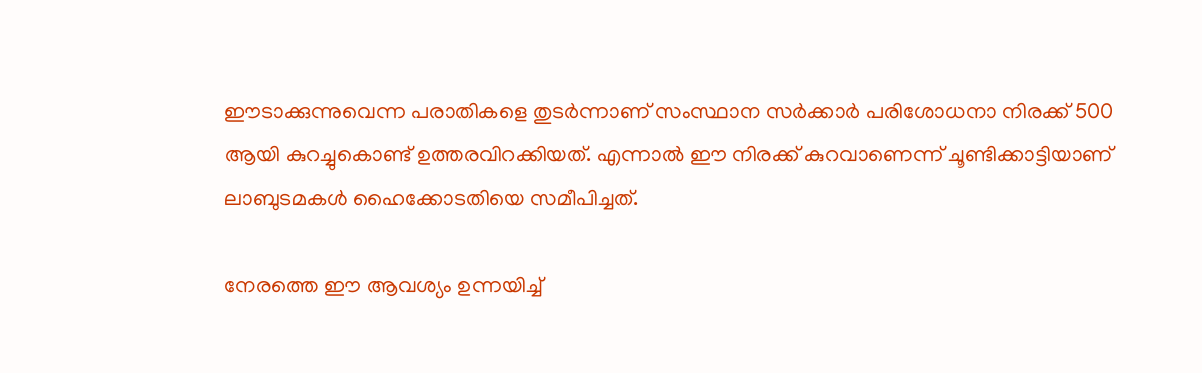ഈടാക്കുന്നുവെന്ന പരാതികളെ തുടര്‍ന്നാണ് സംസ്ഥാന സര്‍ക്കാര്‍ പരിശോധനാ നിരക്ക് 500 ആയി കുറച്ചുകൊണ്ട് ഉത്തരവിറക്കിയത്. എന്നാല്‍ ഈ നിരക്ക് കുറവാണെന്ന് ചൂണ്ടിക്കാട്ടിയാണ് ലാബുടമകള്‍ ഹൈക്കോടതിയെ സമീപിച്ചത്.

നേരത്തെ ഈ ആവശ്യം ഉന്നയിച്ച്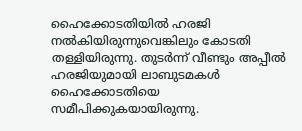ഹൈക്കോടതിയില്‍ ഹരജി നല്‍കിയിരുന്നുവെങ്കിലും കോടതി തള്ളിയിരുന്നു. തുടര്‍ന്ന് വീണ്ടും അപ്പീല്‍ ഹരജിയുമായി ലാബുടമകള്‍ ഹൈക്കോടതിയെ സമീപിക്കുകയായിരുന്നു.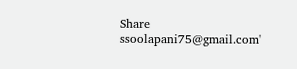Share
ssoolapani75@gmail.com'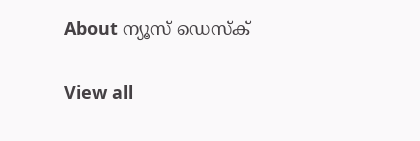About ന്യൂസ് ഡെസ്ക്

View all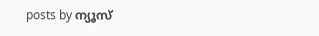posts by ന്യൂസ്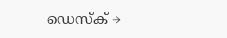ഡെസ്ക് →